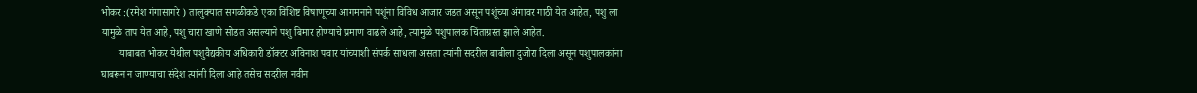भोकर :(रमेश गंगासागरे ) तालुक्यात सगळीकडे एका विशिष्ट विषाणूच्या आगमनाने पशूंना विविध आजार जडत असून पशूंच्या अंगावर गाठी येत आहेत, पशु ला यामुळे ताप येत आहे, पशु चारा खाणे सोडत असल्याने पशु बिमार होण्याचे प्रमाण वाढले आहे, त्यामुळे पशुपालक चिंताग्रस्त झाले आहेत.
       याबाबत भोकर येथील पशुवैद्यकीय अधिकारी डॉक्टर अविनाश पवार यांच्याशी संपर्क साधला असता त्यांनी सदरील बाबीला दुजोरा दिला असून पशुपालकांना घाबरून न जाण्याचा संदेश त्यांनी दिला आहे तसेच सदरील नवीन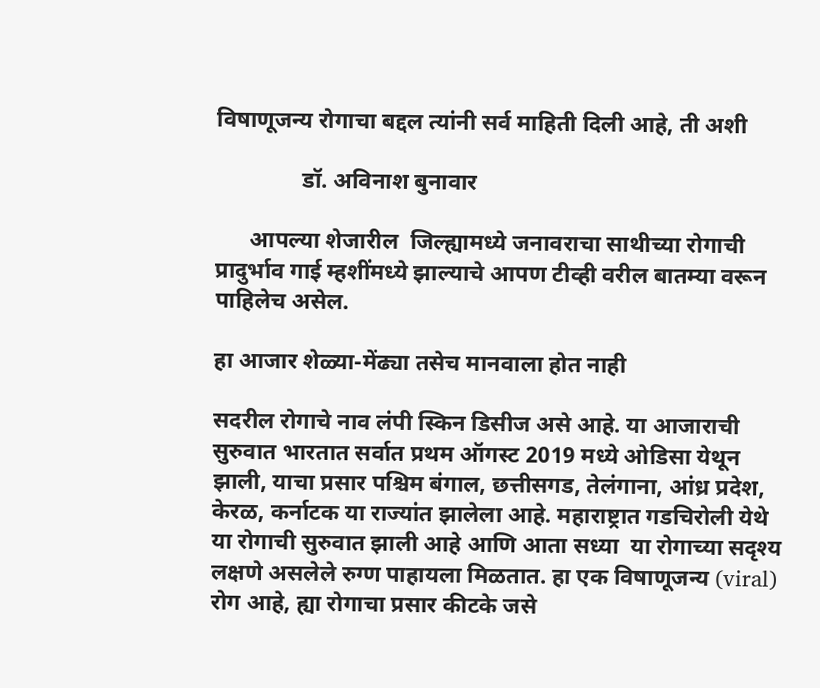विषाणूजन्य रोगाचा बद्दल त्यांनी सर्व माहिती दिली आहे, ती अशी

               डॉ. अविनाश बुनावार

      आपल्या शेजारील  जिल्ह्यामध्ये जनावराचा साथीच्या रोगाची प्रादुर्भाव गाई म्हशींमध्ये झाल्याचे आपण टीव्ही वरील बातम्या वरून पाहिलेच असेल.

हा आजार शेळ्या-मेंढ्या तसेच मानवाला होत नाही

सदरील रोगाचे नाव लंपी स्किन डिसीज असे आहे. या आजाराची सुरुवात भारतात सर्वात प्रथम ऑगस्ट 2019 मध्ये ओडिसा येथून झाली, याचा प्रसार पश्चिम बंगाल, छत्तीसगड, तेलंगाना, आंध्र प्रदेश, केरळ, कर्नाटक या राज्यांत झालेला आहे. महाराष्ट्रात गडचिरोली येथे या रोगाची सुरुवात झाली आहे आणि आता सध्या  या रोगाच्या सदृश्य लक्षणे असलेले रुग्ण पाहायला मिळतात. हा एक विषाणूजन्य (viral) रोग आहे, ह्या रोगाचा प्रसार कीटके जसे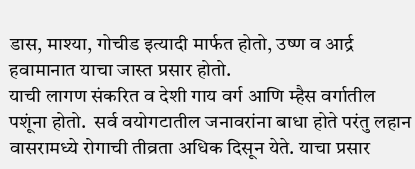डास, माश्या, गोचीड इत्यादी मार्फत होतो, उष्ण व आर्द्र हवामानात याचा जास्त प्रसार होतो.
याची लागण संकरित व देशी गाय वर्ग आणि म्हैस वर्गातील पशूंना होतो.  सर्व वयोगटातील जनावरांना बाधा होते परंतु लहान वासरामध्ये रोगाची तीव्रता अधिक दिसून येते. याचा प्रसार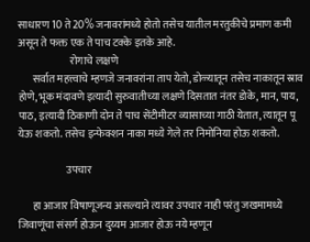साधारण 10 ते 20% जनावरांमध्ये होतो तसेच यातील मरतुकीचे प्रमाण कमी असून ते फक्त एक ते पाच टक्के इतके आहे.
                         रोगाचे लक्षणे
       सर्वात महत्त्वाचे म्हणजे जनावरांना ताप येतो, डोळ्यातून तसेच नाकातून स्राव होणे, भूक मंदावणे इत्यादी सुरुवातीच्या लक्षणे दिसतात नंतर डोके, मान, पाय, पाठ, इत्यादी ठिकाणी दोन ते पाच सेंटीमीटर व्यासाच्या गाठी येतात, त्यातून पू येऊ शकतो. तसेच इन्फेक्शन नाका मध्ये गेले तर निमोनिया होऊ शकतो.

                       उपचार

       हा आजार विषाणूजन्य असल्याने त्यावर उपचार नाही परंतु जखमामध्ये  जिवाणूंचा संसर्ग होऊन दुय्यम आजार होऊ नये म्हणून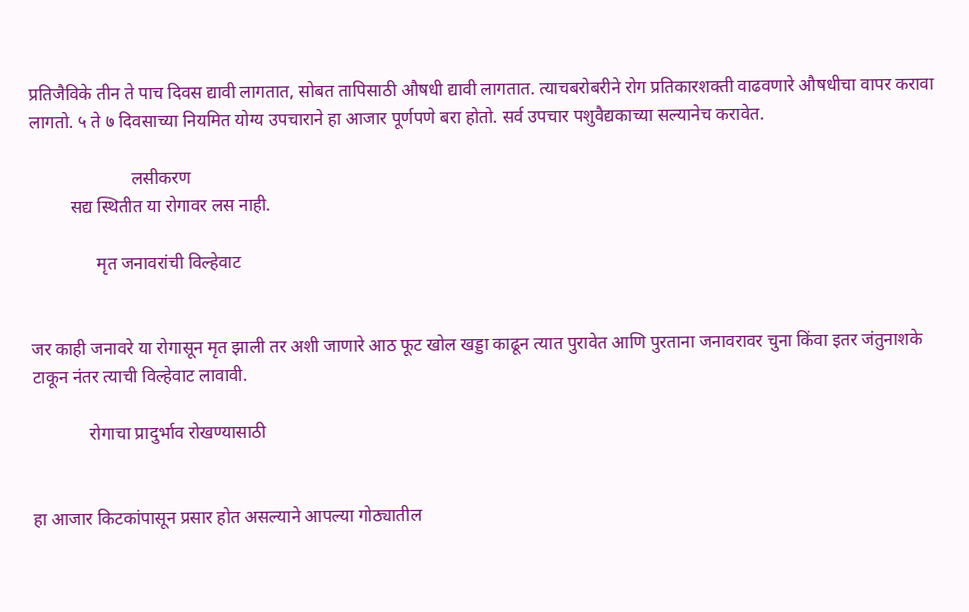प्रतिजैविके तीन ते पाच दिवस द्यावी लागतात, सोबत तापिसाठी औषधी द्यावी लागतात. त्याचबरोबरीने रोग प्रतिकारशक्ती वाढवणारे औषधीचा वापर करावा लागतो. ५ ते ७ दिवसाच्या नियमित योग्य उपचाराने हा आजार पूर्णपणे बरा होतो. सर्व उपचार पशुवैद्यकाच्या सल्यानेच करावेत.

                       लसीकरण
         सद्य स्थितीत या रोगावर लस नाही.

               मृत जनावरांची विल्हेवाट


जर काही जनावरे या रोगासून मृत झाली तर अशी जाणारे आठ फूट खोल खड्डा काढून त्यात पुरावेत आणि पुरताना जनावरावर चुना किंवा इतर जंतुनाशके टाकून नंतर त्याची विल्हेवाट लावावी.

             रोगाचा प्रादुर्भाव रोखण्यासाठी


हा आजार किटकांपासून प्रसार होत असल्याने आपल्या गोठ्यातील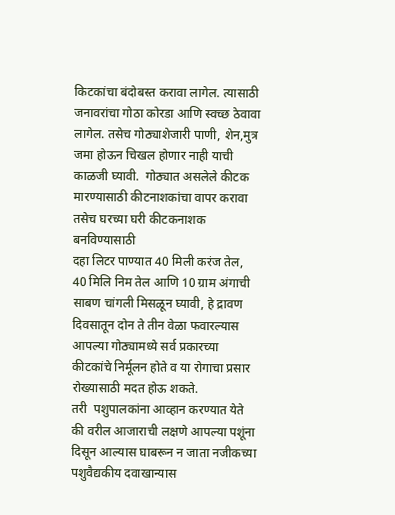किटकांचा बंदोबस्त करावा लागेल. त्यासाठी जनावरांचा गोठा कोरडा आणि स्वच्छ ठेवावा लागेल. तसेच गोठ्याशेजारी पाणी, शेन,मुत्र जमा होऊन चिखल होणार नाही याची काळजी घ्यावी.  गोठ्यात असलेले कीटक मारण्यासाठी कीटनाशकांचा वापर करावा तसेच घरच्या घरी कीटकनाशक बनविण्यासाठी
दहा लिटर पाण्यात 40 मिली करंज तेल, 40 मिलि निम तेल आणि 10 ग्राम अंगाची साबण चांगली मिसळून घ्यावी, हे द्रावण दिवसातून दोन ते तीन वेळा फवारल्यास आपल्या गोठ्यामध्ये सर्व प्रकारच्या कीटकांचे निर्मूलन होते व या रोगाचा प्रसार रोख्यासाठी मदत होऊ शकते.
तरी  पशुपालकांना आव्हान करण्यात येते की वरील आजाराची लक्षणे आपल्या पशूंना दिसून आल्यास घाबरून न जाता नजीकच्या पशुवैद्यकीय दवाखान्यास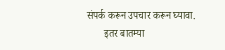संपर्क करून उपचार करून घ्यावा.
       इतर बातम्या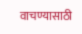वाचण्यासाठी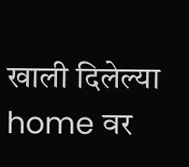खाली दिलेल्या home वर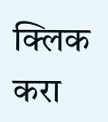क्लिक करा